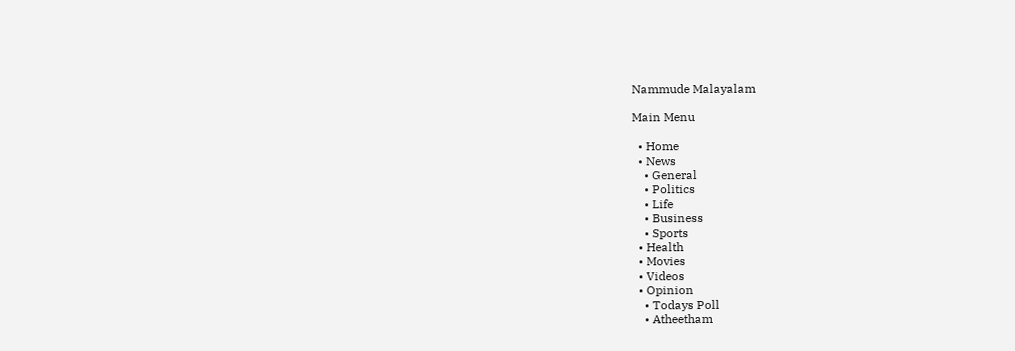Nammude Malayalam

Main Menu

  • Home
  • News
    • General
    • Politics
    • Life
    • Business
    • Sports
  • Health
  • Movies
  • Videos
  • Opinion
    • Todays Poll
    • Atheetham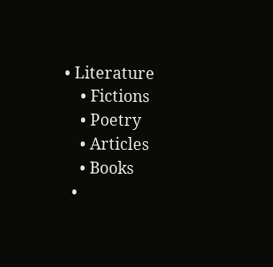• Literature
    • Fictions
    • Poetry
    • Articles
    • Books
  •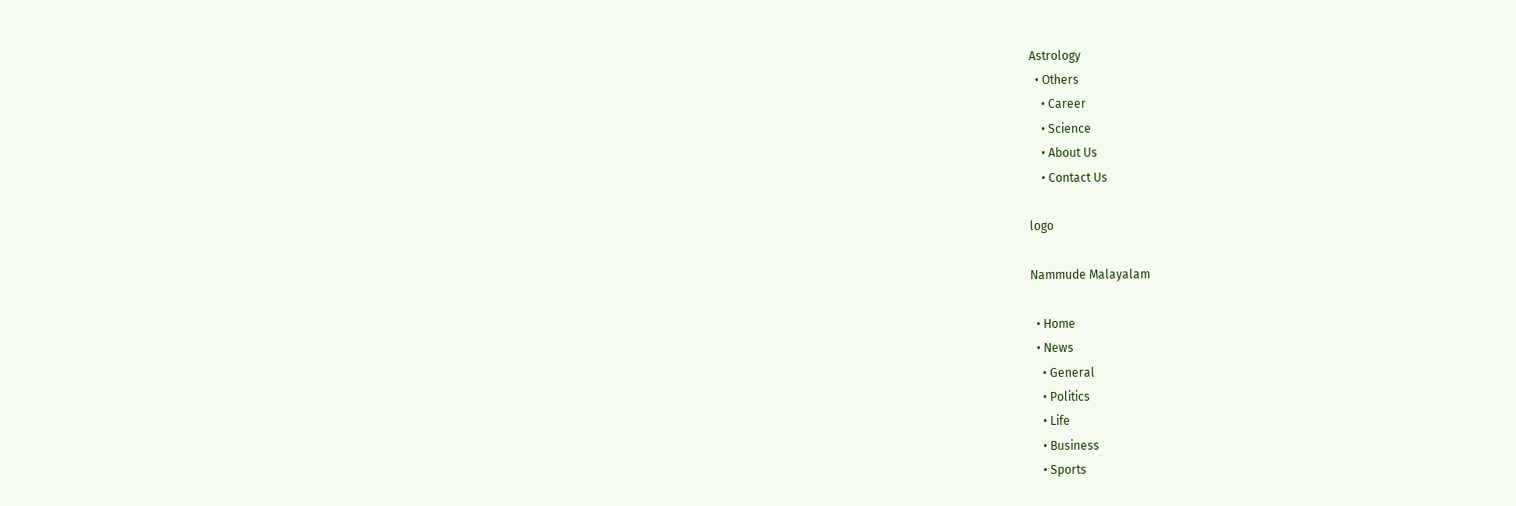Astrology
  • Others
    • Career
    • Science
    • About Us
    • Contact Us

logo

Nammude Malayalam

  • Home
  • News
    • General
    • Politics
    • Life
    • Business
    • Sports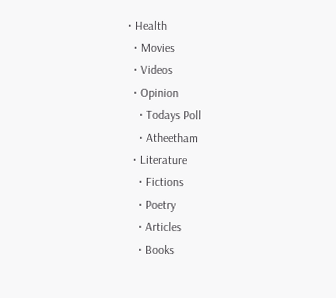• Health
  • Movies
  • Videos
  • Opinion
    • Todays Poll
    • Atheetham
  • Literature
    • Fictions
    • Poetry
    • Articles
    • Books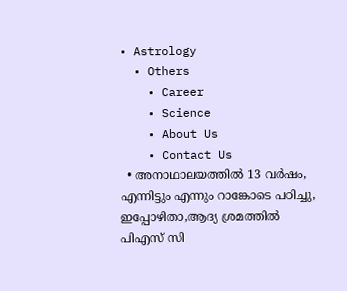• Astrology
  • Others
    • Career
    • Science
    • About Us
    • Contact Us
  • അനാഥാലയത്തിൽ 13 വർഷം, എന്നിട്ടും എന്നും റാങ്കോടെ പഠിച്ചു, ഇപ്പോഴിതാ,ആദ്യ ശ്രമത്തിൽ പിഎസ് സി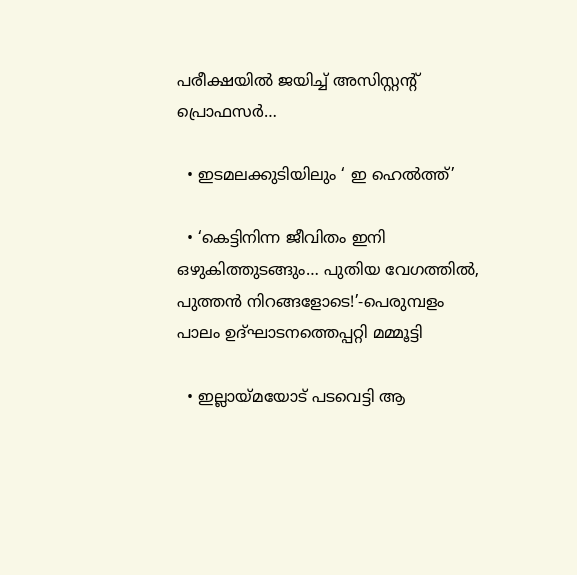പരീക്ഷയിൽ ജയിച്ച് അസിസ്റ്റൻ്റ് പ്രൊഫസർ…

  • ഇടമലക്കുടിയിലും ‘ ഇ ഹെല്‍ത്ത്’

  • ‘കെട്ടിനിന്ന ജീവിതം ഇനി ഒഴുകിത്തുടങ്ങും… പുതിയ വേഗത്തിൽ, പുത്തൻ നിറങ്ങളോടെ!’-പെരുമ്പളം പാലം ഉദ്ഘാടനത്തെപ്പറ്റി മമ്മൂട്ടി

  • ഇല്ലായ്മയോട് പടവെട്ടി ആ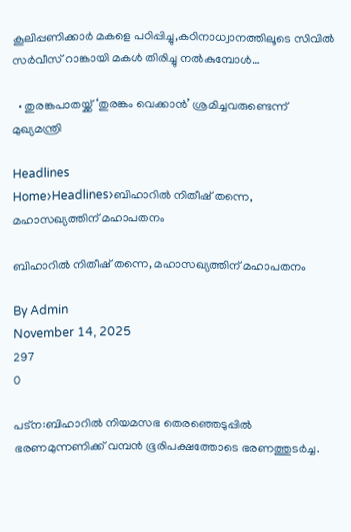കൂലിപ്പണിക്കാർ മകളെ പഠിപ്പിച്ചു,കഠിനാധ്വാനത്തിലൂടെ സിവിൽ സർവീസ് റാങ്കായി മകൾ തിരിച്ചു നൽകുമ്പോൾ…

  • തുരങ്കപാതയ്ക്ക് ‘തുരങ്കം വെക്കാൻ’ ശ്രമിച്ചവരുണ്ടെന്ന് മുഖ്യമന്ത്രി

Headlines
Home›Headlines›ബിഹാറിൽ നിതീഷ് തന്നെ, മഹാസഖ്യത്തിന് മഹാപതനം

ബിഹാറിൽ നിതീഷ് തന്നെ, മഹാസഖ്യത്തിന് മഹാപതനം

By Admin
November 14, 2025
297
0

പട്ന:ബിഹാറിൽ നിയമസഭ തെരഞ്ഞെടുപ്പിൽ  ഭരണമുന്നണിക്ക് വമ്പൻ ഭൂരിപക്ഷത്തോടെ ഭരണത്തുടർച്ച.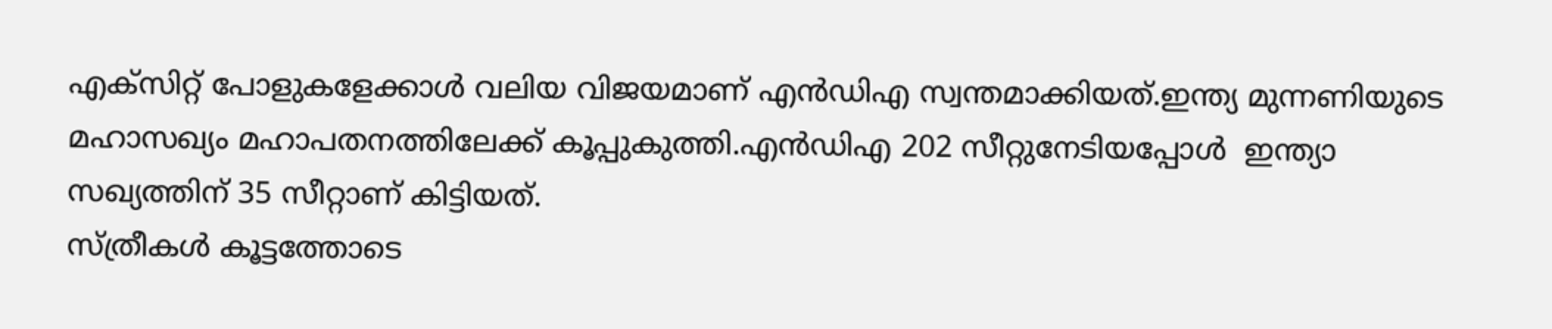എക്സിറ്റ് പോളുകളേക്കാള്‍ വലിയ വിജയമാണ് എന്‍ഡിഎ സ്വന്തമാക്കിയത്.ഇന്ത്യ മുന്നണിയുടെ മഹാസഖ്യം മഹാപതനത്തിലേക്ക് കൂപ്പുകുത്തി.എൻഡിഎ 202 സീറ്റുനേടിയപ്പോള്‍  ഇന്ത്യാ സഖ്യത്തിന് 35 സീറ്റാണ് കിട്ടിയത്.
സ്ത്രീകള്‍ കൂട്ടത്തോടെ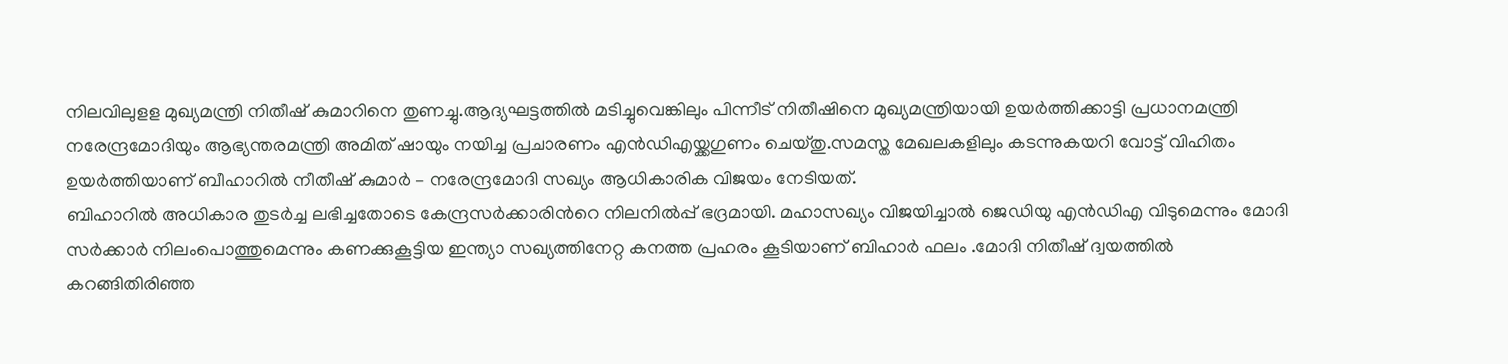നിലവിലുളള മുഖ്യമന്ത്രി നിതീഷ് കുമാറിനെ തുണച്ചു.ആദ്യഘട്ടത്തില്‍ മടിച്ചുവെങ്കിലും പിന്നീട് നിതീഷിനെ മുഖ്യമന്ത്രിയായി ഉയർത്തിക്കാട്ടി പ്രധാനമന്ത്രി നരേന്ദ്രമോദിയും ആഭ്യന്തരമന്ത്രി അമിത് ഷായും നയിച്ച പ്രചാരണം എൻഡിഎയ്ക്കഗുണം ചെയ്തു.സമസ്ത മേഖലകളിലും കടന്നുകയറി വോട്ട് വിഹിതം ഉയർത്തിയാണ് ബീഹാറിൽ നീതീഷ് കുമാർ – നരേന്ദ്രമോദി സഖ്യം ആധികാരിക വിജയം നേടിയത്.
ബിഹാറില്‍ അധികാര തുടര്‍ച്ച ലഭിച്ചതോടെ കേന്ദ്രസര്‍ക്കാരിന്‍റെ നിലനില്‍പ്പ് ഭദ്രമായി. മഹാസഖ്യം വിജയിച്ചാല്‍ ജെഡിയു എന്‍ഡിഎ വിടുമെന്നും മോദി സര്‍ക്കാര്‍ നിലംപൊത്തുമെന്നും കണക്കുകൂട്ടിയ ഇന്ത്യാ സഖ്യത്തിനേറ്റ കനത്ത പ്രഹരം കൂടിയാണ് ബിഹാര്‍ ഫലം .മോദി നിതീഷ് ദ്വയത്തില്‍ കറങ്ങിതിരിഞ്ഞ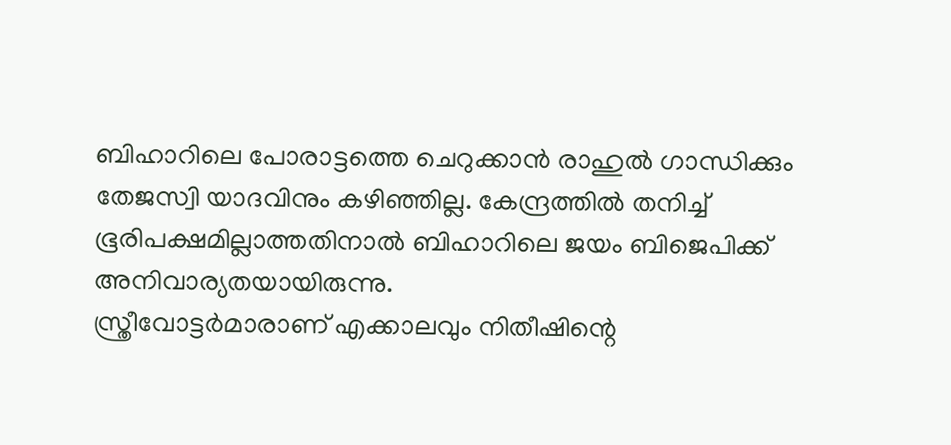ബിഹാറിലെ പോരാട്ടത്തെ ചെറുക്കാന്‍ രാഹുല്‍ ഗാന്ധിക്കും തേജസ്വി യാദവിനും കഴിഞ്ഞില്ല. കേന്ദ്രത്തില്‍ തനിച്ച് ഭൂരിപക്ഷമില്ലാത്തതിനാല്‍ ബിഹാറിലെ ജയം ബിജെപിക്ക് അനിവാര്യതയായിരുന്നു.
സ്ത്രീവോട്ടര്‍മാരാണ് എക്കാലവും നിതീഷിന്റെ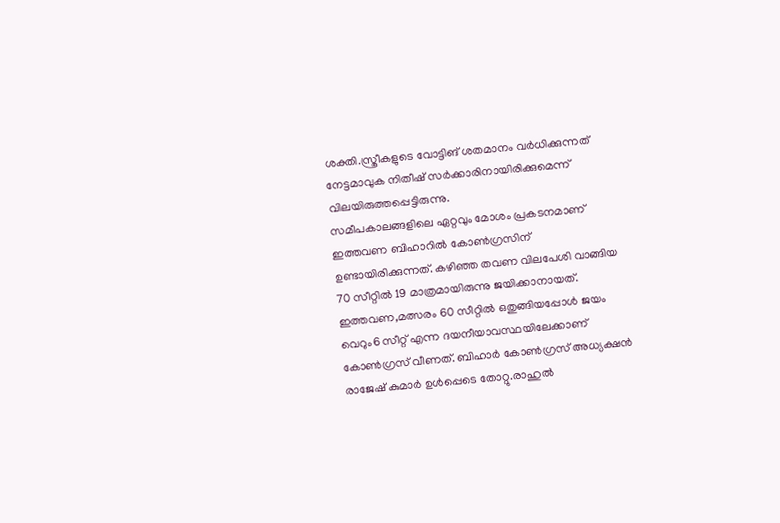ശക്തി.സ്ത്രീകളുടെ വോട്ടിങ് ശതമാനം വര്‍ധിക്കുന്നത് നേട്ടമാവുക നിതീഷ് സര്‍ക്കാരിനായിരിക്കുമെന്ന് വിലയിരുത്തപ്പെട്ടിരുന്നു.
സമീപകാലങ്ങളിലെ ഏറ്റവും മോശം പ്രകടനമാണ് ഇത്തവണ ബിഹാറിൽ കോൺഗ്രസിന് ഉണ്ടായിരിക്കുന്നത്. കഴിഞ്ഞ തവണ വിലപേശി വാങ്ങിയ 70 സീറ്റിൽ 19 മാത്രമായിരുന്നു ജയിക്കാനായത്. ഇത്തവണ,മത്സരം 60 സീറ്റിൽ ഒതുങ്ങിയപ്പോൾ ജയം വെറും6 സീറ്റ് എന്ന ദയനീയാവസ്ഥയിലേക്കാണ് കോൺഗ്രസ് വീണത്. ബിഹാർ കോൺഗ്രസ് അധ്യക്ഷൻ രാജേഷ് കുമാർ ഉൾപ്പെടെ തോറ്റു.രാഹുൽ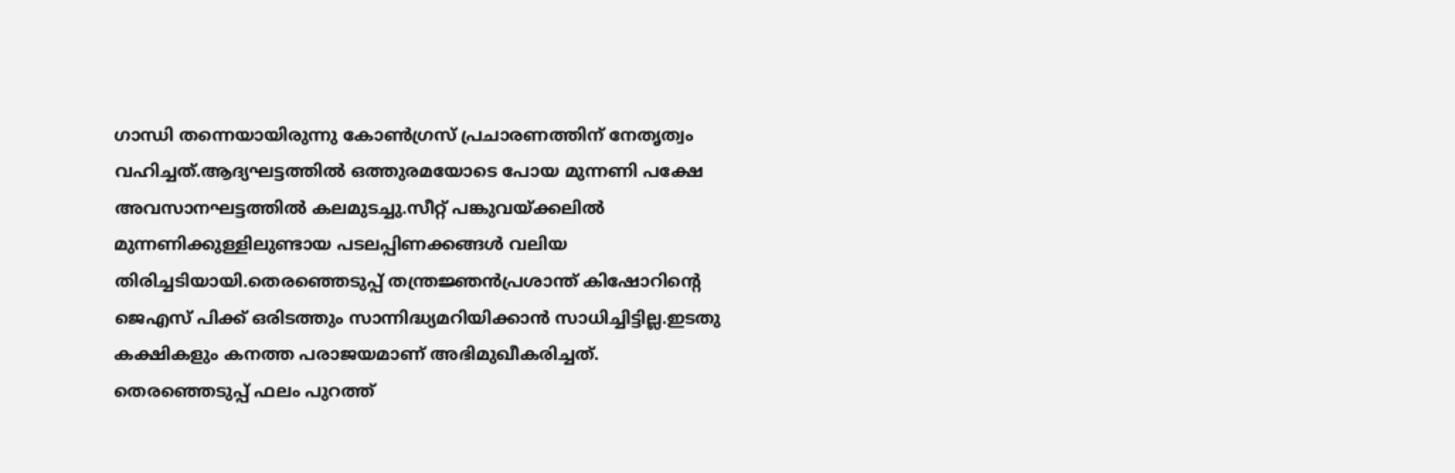ഗാന്ധി തന്നെയായിരുന്നു കോൺഗ്രസ് പ്രചാരണത്തിന് നേതൃത്വം വഹിച്ചത്.ആദ്യഘട്ടത്തിൽ ഒത്തുരമയോടെ പോയ മുന്നണി പക്ഷേ അവസാനഘട്ടത്തിൽ കലമുടച്ചു.സീറ്റ് പങ്കുവയ്ക്കലിൽ മുന്നണിക്കുള്ളിലുണ്ടായ പടലപ്പിണക്കങ്ങൾ വലിയ തിരിച്ചടിയായി.തെരഞ്ഞെടുപ്പ് തന്ത്രജ്ഞൻപ്രശാന്ത് കിഷോറിൻ്റെ ജെഎസ് പിക്ക് ഒരിടത്തും സാന്നിദ്ധ്യമറിയിക്കാൻ സാധിച്ചിട്ടില്ല.ഇടതു കക്ഷികളും കനത്ത പരാജയമാണ് അഭിമുഖീകരിച്ചത്.
തെരഞ്ഞെടുപ്പ് ഫലം പുറത്ത്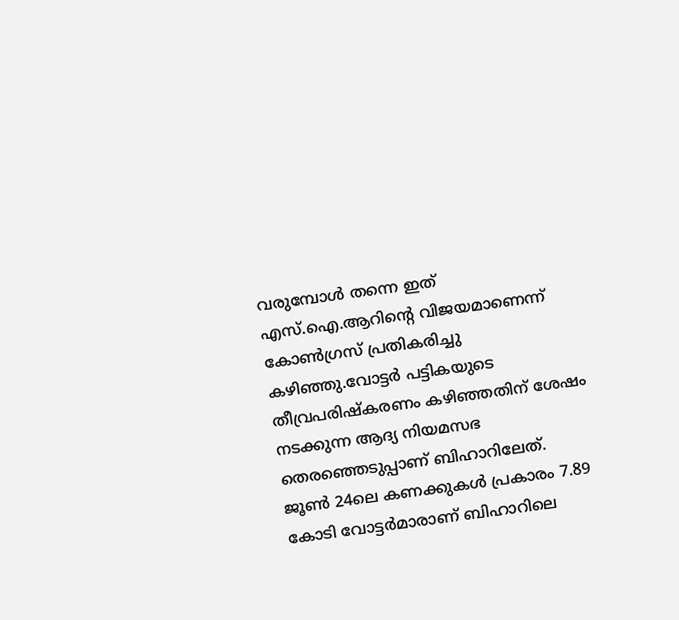വരുമ്പോള്‍ തന്നെ ഇത് എസ്.ഐ.ആറിന്‍റെ വിജയമാണെന്ന് കോണ്‍ഗ്രസ് പ്രതികരിച്ചു കഴിഞ്ഞു.വോട്ടര്‍ പട്ടികയുടെ തീവ്രപരിഷ്‌കരണം കഴിഞ്ഞതിന് ശേഷം നടക്കുന്ന ആദ്യ നിയമസഭ തെരഞ്ഞെടുപ്പാണ് ബിഹാറിലേത്. ജൂണ്‍ 24ലെ കണക്കുകള്‍ പ്രകാരം 7.89 കോടി വോട്ടര്‍മാരാണ് ബിഹാറിലെ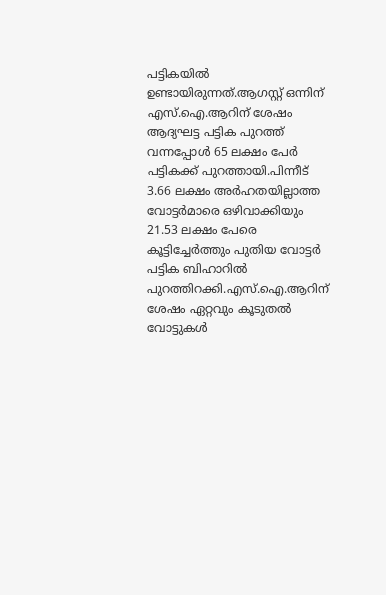പട്ടികയില്‍ ഉണ്ടായിരുന്നത്.ആഗസ്റ്റ് ഒന്നിന് എസ്.ഐ.ആറിന് ശേഷം ആദ്യഘട്ട പട്ടിക പുറത്ത് വന്നപ്പോള്‍ 65 ലക്ഷം പേര്‍ പട്ടികക്ക് പുറത്തായി.പിന്നീട് 3.66 ലക്ഷം അര്‍ഹതയില്ലാത്ത വോട്ടര്‍മാരെ ഒഴിവാക്കിയും 21.53 ലക്ഷം പേരെ കൂട്ടിച്ചേര്‍ത്തും പുതിയ വോട്ടര്‍ പട്ടിക ബിഹാറില്‍ പുറത്തിറക്കി.എസ്.ഐ.ആറിന് ശേഷം ഏറ്റവും കൂടുതല്‍ വോട്ടുകള്‍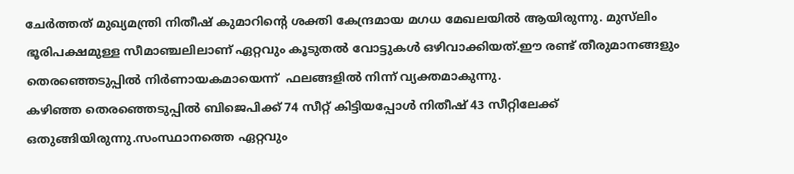ചേര്‍ത്തത് മുഖ്യമന്ത്രി നിതീഷ് കുമാറിൻ്റെ ശക്തി കേന്ദ്രമായ മഗധ മേഖലയില്‍ ആയിരുന്നു. മുസ്‌ലിം ഭൂരിപക്ഷമുള്ള സീമാഞ്ചലിലാണ് ഏറ്റവും കൂടുതല്‍ വോട്ടുകള്‍ ഒഴിവാക്കിയത്.ഈ രണ്ട് തീരുമാനങ്ങളും തെരഞ്ഞെടുപ്പില്‍ നിര്‍ണായകമായെന്ന്  ഫലങ്ങളില്‍ നിന്ന് വ്യക്തമാകുന്നു.
കഴിഞ്ഞ തെര‍ഞ്ഞെടുപ്പില്‍ ബിജെപിക്ക് 74 സീറ്റ് കിട്ടിയപ്പോൾ നിതീഷ് 43 സീറ്റിലേക്ക് ഒതുങ്ങിയിരുന്നു.സംസ്ഥാനത്തെ ഏറ്റവും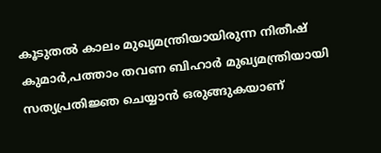കൂടുതൽ കാലം മുഖ്യമന്ത്രിയായിരുന്ന നിതീഷ് കുമാർ,പത്താം തവണ ബിഹാർ മുഖ്യമന്ത്രിയായി സത്യപ്രതിജ്ഞ ചെയ്യാൻ ഒരുങ്ങുകയാണ്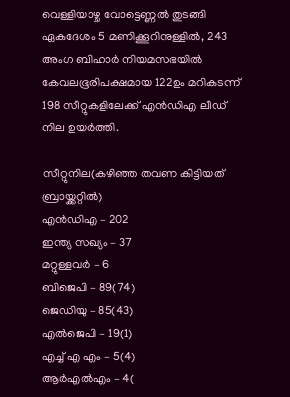വെള്ളിയാഴ്ച വോട്ടെണ്ണൽ തുടങ്ങി ഏകദേശം 5 മണിക്കൂറിനുള്ളിൽ, 243 അംഗ ബിഹാർ നിയമസഭയിൽ കേവലഭൂരിപക്ഷമായ 122ഉം മറികടന്ന് 198 സീറ്റുകളിലേക്ക് എൻഡിഎ ലീഡ് നില ഉയർത്തി.

സീറ്റുനില(കഴിഞ്ഞ തവണ കിട്ടിയത് ബ്രായ്ക്കറ്റിൽ)
എൻഡിഎ – 202
ഇന്ത്യ സഖ്യം – 37
മറ്റുള്ളവർ – 6
ബിജെപി – 89(74)
ജെഡിയു – 85(43)
എല്‍ജെപി – 19(1)
എച്ച് എ എം – 5(4)
ആർഎല്‍എം – 4(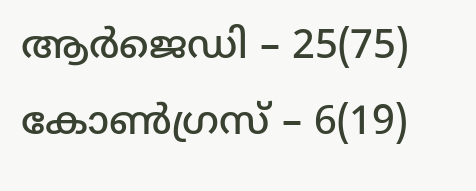ആർജെഡി – 25(75)
കോണ്‍ഗ്രസ് – 6(19)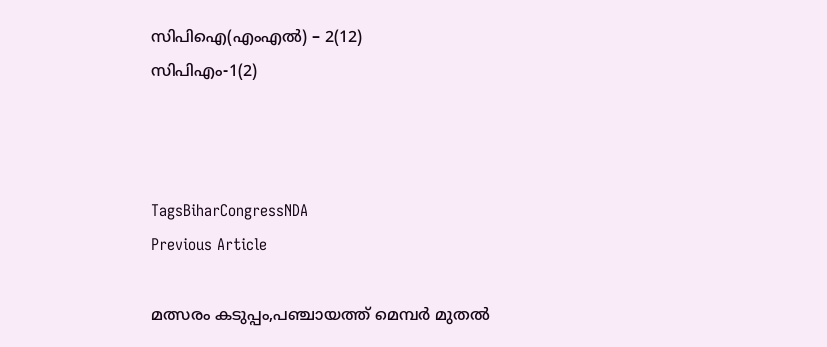സിപിഐ(എംഎല്‍) – 2(12)
സിപിഎം-1(2)



TagsBiharCongressNDA
Previous Article

മത്സരം കടുപ്പം,പഞ്ചായത്ത് മെമ്പർ മുതൽ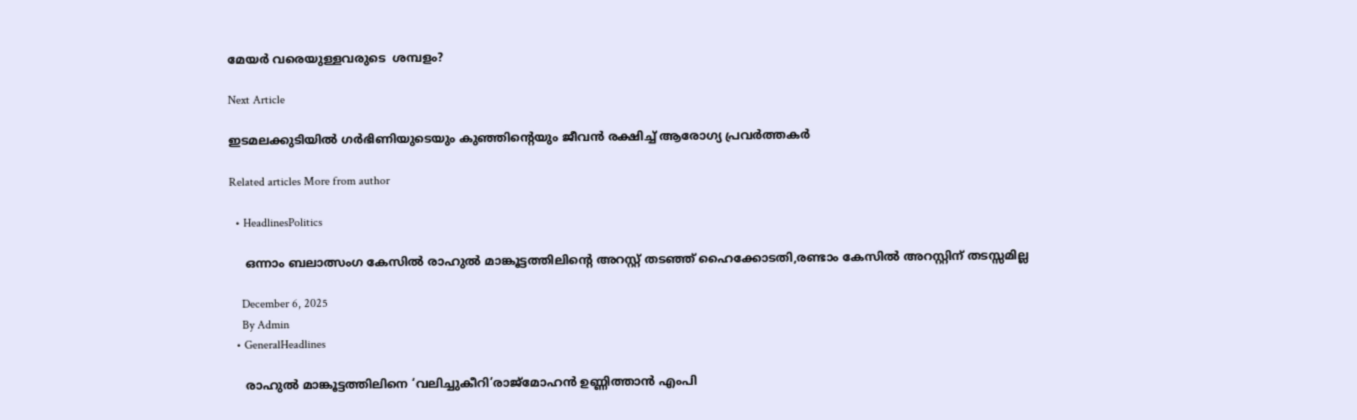മേയർ വരെയുള്ളവരുടെ  ശമ്പളം?

Next Article

ഇടമലക്കുടിയില്‍ ഗര്‍ഭിണിയുടെയും കുഞ്ഞിൻ്റെയും ജീവന്‍ രക്ഷിച്ച് ആരോഗ്യ പ്രവര്‍ത്തകർ

Related articles More from author

  • HeadlinesPolitics

    ഒന്നാം ബലാത്സംഗ കേസിൽ രാഹുൽ മാങ്കൂട്ടത്തിലിൻ്റെ അറസ്റ്റ് തടഞ്ഞ് ഹൈക്കോടതി,രണ്ടാം കേസിൽ അറസ്റ്റിന് തടസ്സമില്ല

    December 6, 2025
    By Admin
  • GeneralHeadlines

    രാഹുൽ മാങ്കൂട്ടത്തിലിനെ ‘വലിച്ചുകീറി’രാജ്മോഹൻ ഉണ്ണിത്താൻ എംപി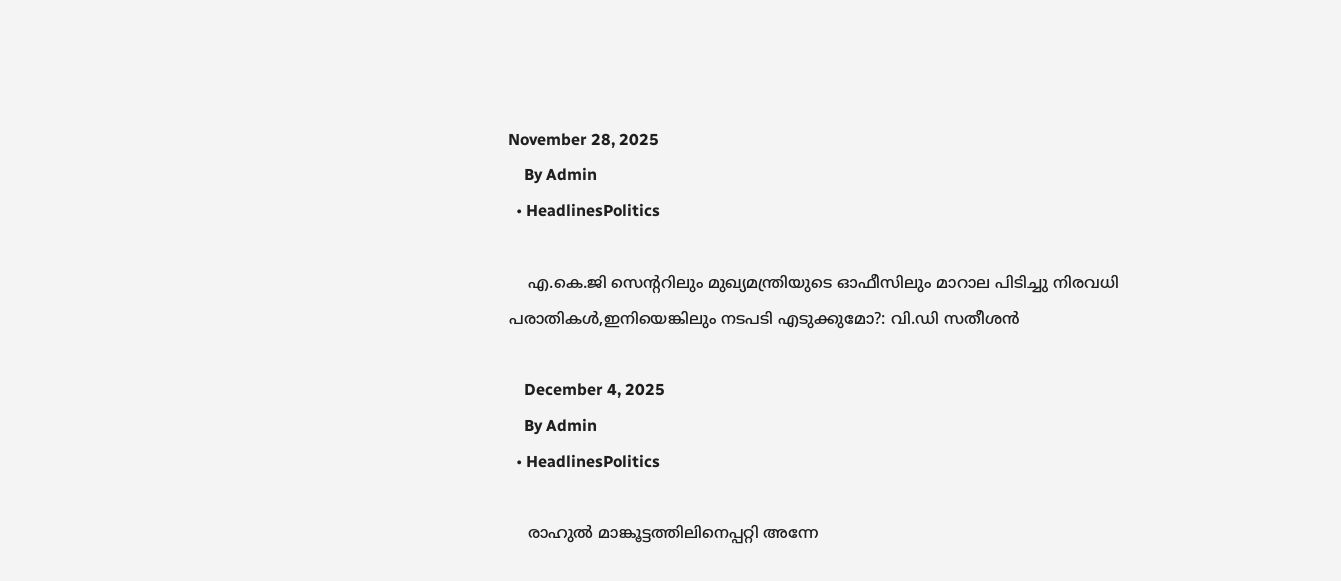November 28, 2025
    By Admin
  • HeadlinesPolitics

    എ.കെ.ജി സെന്‍ററിലും മുഖ്യമന്ത്രിയുടെ ഓഫീസിലും മാറാല പിടിച്ചു നിരവധി പരാതികള്‍,ഇനിയെങ്കിലും നടപടി എടുക്കുമോ?: വി.ഡി സതീശൻ

    December 4, 2025
    By Admin
  • HeadlinesPolitics

    രാഹുൽ മാങ്കൂട്ടത്തിലിനെപ്പറ്റി അന്നേ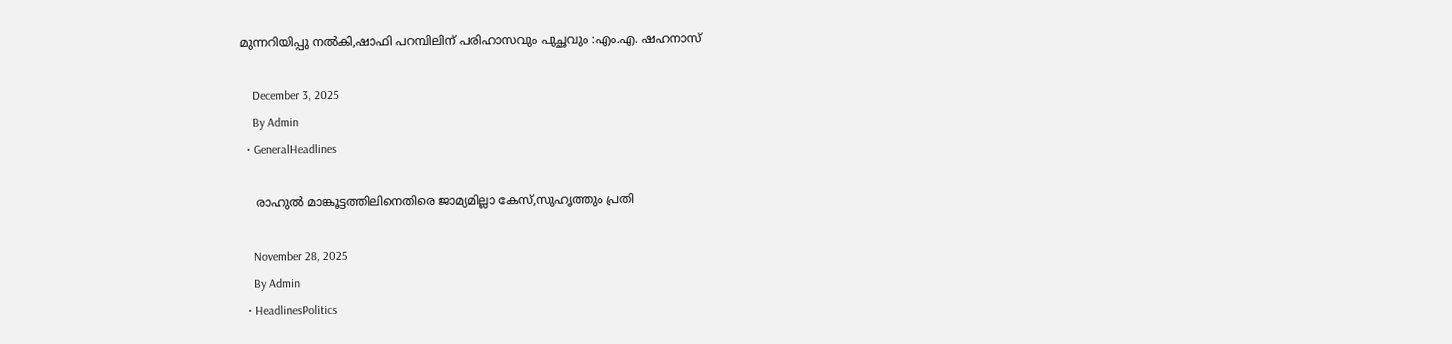മുന്നറിയിപ്പു നൽകി,ഷാഫി പറമ്പിലിന് പരിഹാസവും പുച്ഛവും :എം.എ. ഷഹനാസ്

    December 3, 2025
    By Admin
  • GeneralHeadlines

    രാഹുൽ മാങ്കൂട്ടത്തിലിനെതിരെ ജാമ്യമില്ലാ കേസ്,സുഹൃത്തും പ്രതി

    November 28, 2025
    By Admin
  • HeadlinesPolitics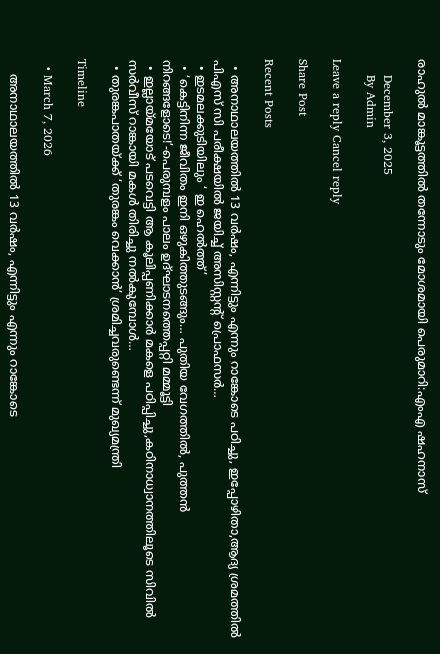രാഹുൽ മാങ്കൂട്ടത്തിൽ തന്നോടും മോശമായി പെരുമാറി:എംഎ ഷഹനാസ്

    December 3, 2025
    By Admin

Leave a reply Cancel reply

Share Post

Recent Posts

  • അനാഥാലയത്തിൽ 13 വർഷം, എന്നിട്ടും എന്നും റാങ്കോടെ പഠിച്ചു, ഇപ്പോഴിതാ,ആദ്യ ശ്രമത്തിൽ പിഎസ് സി പരീക്ഷയിൽ ജയിച്ച് അസിസ്റ്റൻ്റ് പ്രൊഫസർ…
  • ഇടമലക്കുടിയിലും ‘ ഇ ഹെല്‍ത്ത്’
  • ‘കെട്ടിനിന്ന ജീവിതം ഇനി ഒഴുകിത്തുടങ്ങും… പുതിയ വേഗത്തിൽ, പുത്തൻ നിറങ്ങളോടെ!’-പെരുമ്പളം പാലം ഉദ്ഘാടനത്തെപ്പറ്റി മമ്മൂട്ടി
  • ഇല്ലായ്മയോട് പടവെട്ടി ആ കൂലിപ്പണിക്കാർ മകളെ പഠിപ്പിച്ചു,കഠിനാധ്വാനത്തിലൂടെ സിവിൽ സർവീസ് റാങ്കായി മകൾ തിരിച്ചു നൽകുമ്പോൾ…
  • തുരങ്കപാതയ്ക്ക് ‘തുരങ്കം വെക്കാൻ’ ശ്രമിച്ചവരുണ്ടെന്ന് മുഖ്യമന്ത്രി

Timeline

  • March 7, 2026

    അനാഥാലയത്തിൽ 13 വർഷം, എന്നിട്ടും എന്നും റാങ്കോടെ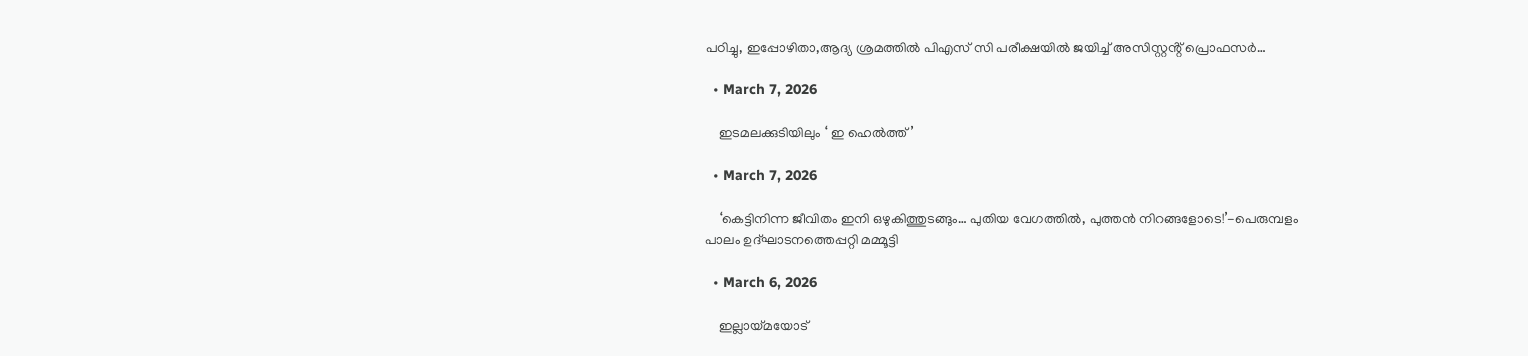പഠിച്ചു, ഇപ്പോഴിതാ,ആദ്യ ശ്രമത്തിൽ പിഎസ് സി പരീക്ഷയിൽ ജയിച്ച് അസിസ്റ്റൻ്റ് പ്രൊഫസർ…

  • March 7, 2026

    ഇടമലക്കുടിയിലും ‘ ഇ ഹെല്‍ത്ത്’

  • March 7, 2026

    ‘കെട്ടിനിന്ന ജീവിതം ഇനി ഒഴുകിത്തുടങ്ങും… പുതിയ വേഗത്തിൽ, പുത്തൻ നിറങ്ങളോടെ!’-പെരുമ്പളം പാലം ഉദ്ഘാടനത്തെപ്പറ്റി മമ്മൂട്ടി

  • March 6, 2026

    ഇല്ലായ്മയോട്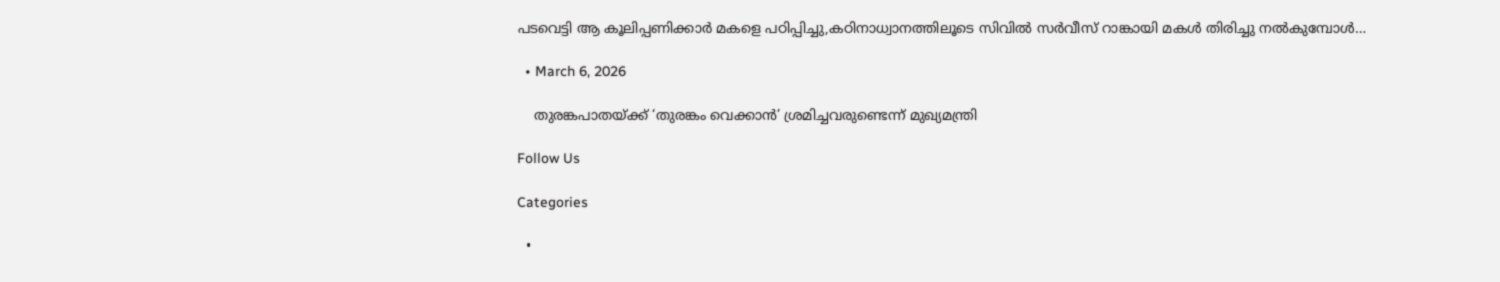പടവെട്ടി ആ കൂലിപ്പണിക്കാർ മകളെ പഠിപ്പിച്ചു,കഠിനാധ്വാനത്തിലൂടെ സിവിൽ സർവീസ് റാങ്കായി മകൾ തിരിച്ചു നൽകുമ്പോൾ…

  • March 6, 2026

    തുരങ്കപാതയ്ക്ക് ‘തുരങ്കം വെക്കാൻ’ ശ്രമിച്ചവരുണ്ടെന്ന് മുഖ്യമന്ത്രി

Follow Us

Categories

  •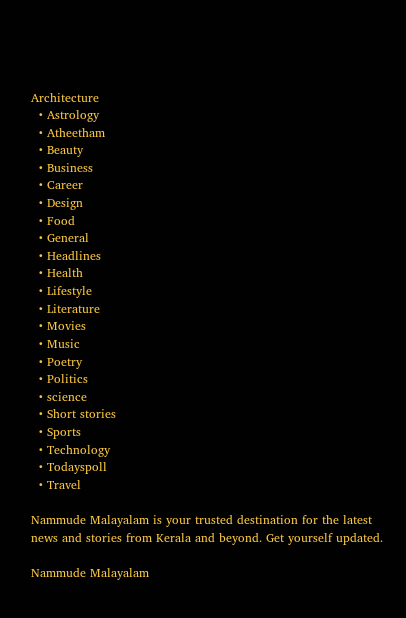Architecture
  • Astrology
  • Atheetham
  • Beauty
  • Business
  • Career
  • Design
  • Food
  • General
  • Headlines
  • Health
  • Lifestyle
  • Literature
  • Movies
  • Music
  • Poetry
  • Politics
  • science
  • Short stories
  • Sports
  • Technology
  • Todayspoll
  • Travel

Nammude Malayalam is your trusted destination for the latest news and stories from Kerala and beyond. Get yourself updated.

Nammude Malayalam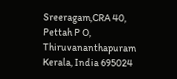Sreeragam,CRA 40,
Pettah P O,
Thiruvananthapuram
Kerala, India 695024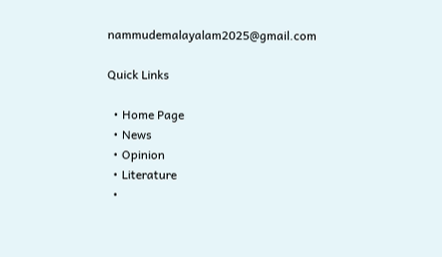nammudemalayalam2025@gmail.com

Quick Links

  • Home Page
  • News
  • Opinion
  • Literature
  •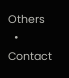Others
  • Contact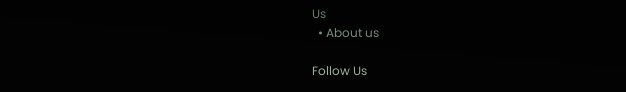Us
  • About us

Follow Us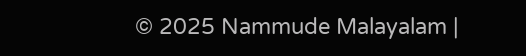© 2025 Nammude Malayalam |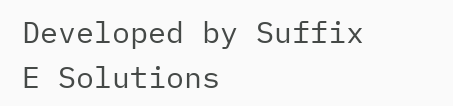Developed by Suffix E Solutions